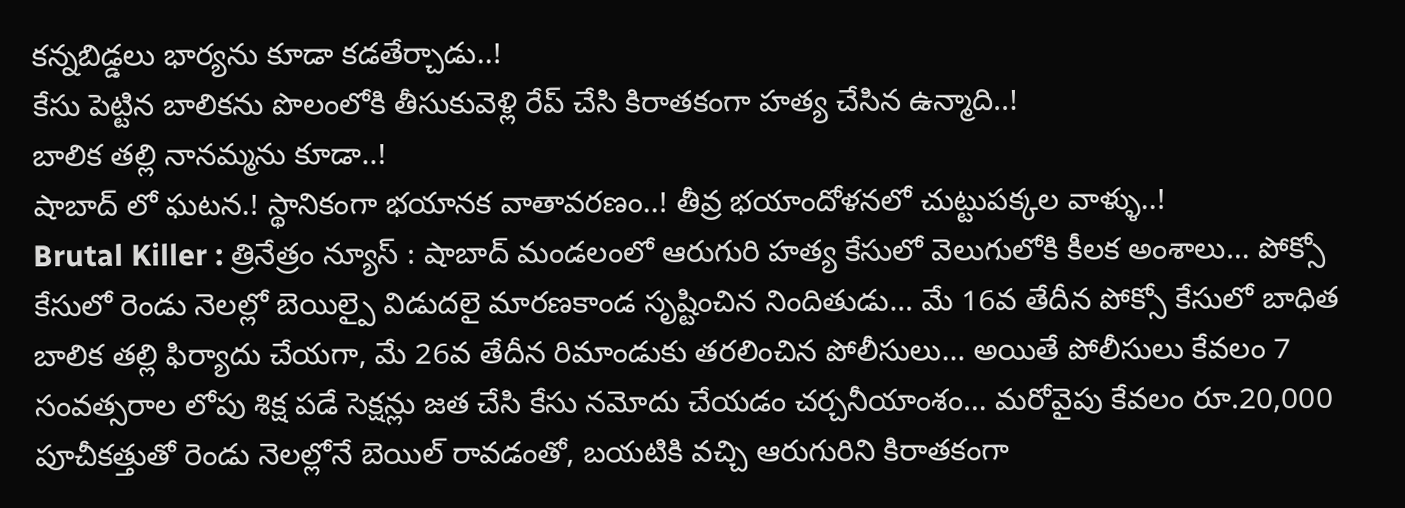కన్నబిడ్డలు భార్యను కూడా కడతేర్చాడు..!
కేసు పెట్టిన బాలికను పొలంలోకి తీసుకువెళ్లి రేప్ చేసి కిరాతకంగా హత్య చేసిన ఉన్మాది..!
బాలిక తల్లి నానమ్మను కూడా..!
షాబాద్ లో ఘటన.! స్థానికంగా భయానక వాతావరణం..! తీవ్ర భయాందోళనలో చుట్టుపక్కల వాళ్ళు..!
Brutal Killer : త్రినేత్రం న్యూస్ : షాబాద్ మండలంలో ఆరుగురి హత్య కేసులో వెలుగులోకి కీలక అంశాలు… పోక్సో కేసులో రెండు నెలల్లో బెయిల్పై విడుదలై మారణకాండ సృష్టించిన నిందితుడు… మే 16వ తేదీన పోక్సో కేసులో బాధిత బాలిక తల్లి ఫిర్యాదు చేయగా, మే 26వ తేదీన రిమాండుకు తరలించిన పోలీసులు… అయితే పోలీసులు కేవలం 7 సంవత్సరాల లోపు శిక్ష పడే సెక్షన్లు జత చేసి కేసు నమోదు చేయడం చర్చనీయాంశం… మరోవైపు కేవలం రూ.20,000 పూచీకత్తుతో రెండు నెలల్లోనే బెయిల్ రావడంతో, బయటికి వచ్చి ఆరుగురిని కిరాతకంగా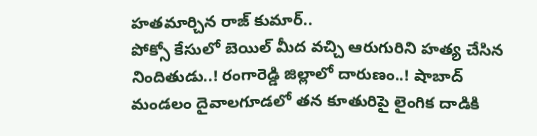హతమార్చిన రాజ్ కుమార్..
పోక్సో కేసులో బెయిల్ మీద వచ్చి ఆరుగురిని హత్య చేసిన నిందితుడు..! రంగారెడ్డి జిల్లాలో దారుణం..! షాబాద్ మండలం దైవాలగూడలో తన కూతురిపై లైంగిక దాడికి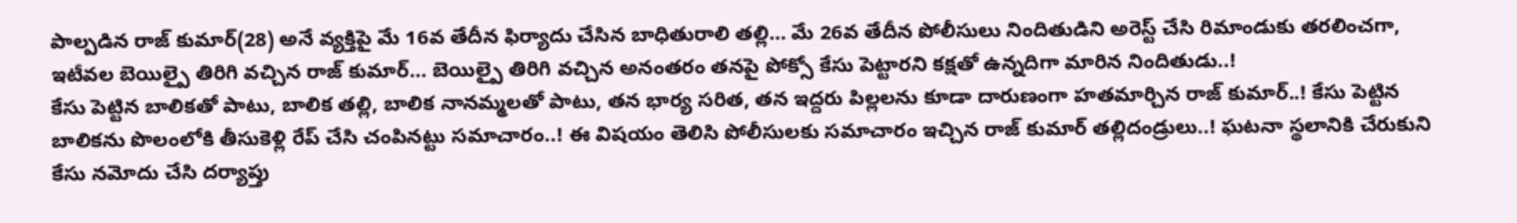పాల్పడిన రాజ్ కుమార్(28) అనే వ్యక్తిపై మే 16వ తేదీన ఫిర్యాదు చేసిన బాధితురాలి తల్లి… మే 26వ తేదీన పోలీసులు నిందితుడిని అరెస్ట్ చేసి రిమాండుకు తరలించగా, ఇటీవల బెయిల్పై తిరిగి వచ్చిన రాజ్ కుమార్… బెయిల్పై తిరిగి వచ్చిన అనంతరం తనపై పోక్సో కేసు పెట్టారని కక్షతో ఉన్నదిగా మారిన నిందితుడు..!
కేసు పెట్టిన బాలికతో పాటు, బాలిక తల్లి, బాలిక నానమ్మలతో పాటు, తన భార్య సరిత, తన ఇద్దరు పిల్లలను కూడా దారుణంగా హతమార్చిన రాజ్ కుమార్..! కేసు పెట్టిన బాలికను పొలంలోకి తీసుకెళ్లి రేప్ చేసి చంపినట్టు సమాచారం..! ఈ విషయం తెలిసి పోలీసులకు సమాచారం ఇచ్చిన రాజ్ కుమార్ తల్లిదండ్రులు..! ఘటనా స్థలానికి చేరుకుని కేసు నమోదు చేసి దర్యాప్తు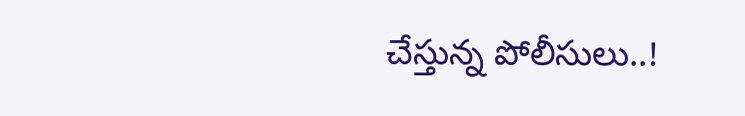చేస్తున్న పోలీసులు..!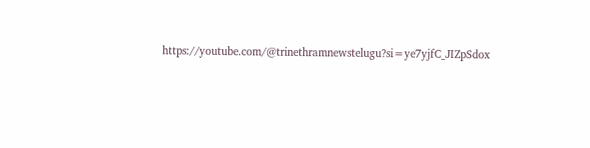https://youtube.com/@trinethramnewstelugu?si=ye7yjfC_JIZpSdox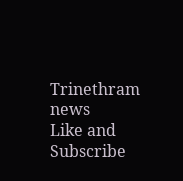Trinethram news
Like and Subscribe